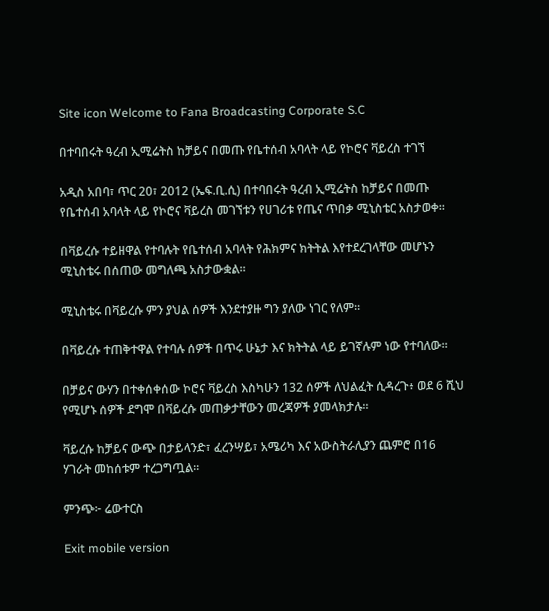Site icon Welcome to Fana Broadcasting Corporate S.C

በተባበሩት ዓረብ ኢሚሬትስ ከቻይና በመጡ የቤተሰብ አባላት ላይ የኮሮና ቫይረስ ተገኘ

አዲስ አበባ፣ ጥር 20፣ 2012 (ኤፍ.ቢ.ሲ) በተባበሩት ዓረብ ኢሚሬትስ ከቻይና በመጡ የቤተሰብ አባላት ላይ የኮሮና ቫይረስ መገኘቱን የሀገሪቱ የጤና ጥበቃ ሚኒስቴር አስታወቀ።

በቫይረሱ ተይዘዋል የተባሉት የቤተሰብ አባላት የሕክምና ክትትል እየተደረገላቸው መሆኑን ሚኒስቴሩ በሰጠው መግለጫ አስታውቋል።

ሚኒስቴሩ በቫይረሱ ምን ያህል ሰዎች እንደተያዙ ግን ያለው ነገር የለም።

በቫይረሱ ተጠቅተዋል የተባሉ ሰዎች በጥሩ ሁኔታ እና ክትትል ላይ ይገኛሉም ነው የተባለው።

በቻይና ውሃን በተቀሰቀሰው ኮሮና ቫይረስ እስካሁን 132 ሰዎች ለህልፈት ሲዳረጉ፥ ወደ 6 ሺህ የሚሆኑ ሰዎች ደግሞ በቫይረሱ መጠቃታቸውን መረጃዎች ያመላክታሉ።

ቫይረሱ ከቻይና ውጭ በታይላንድ፣ ፈረንሣይ፣ አሜሪካ እና አውስትራሊያን ጨምሮ በ16 ሃገራት መከሰቱም ተረጋግጧል።

ምንጭ፦ ሬውተርስ

Exit mobile version